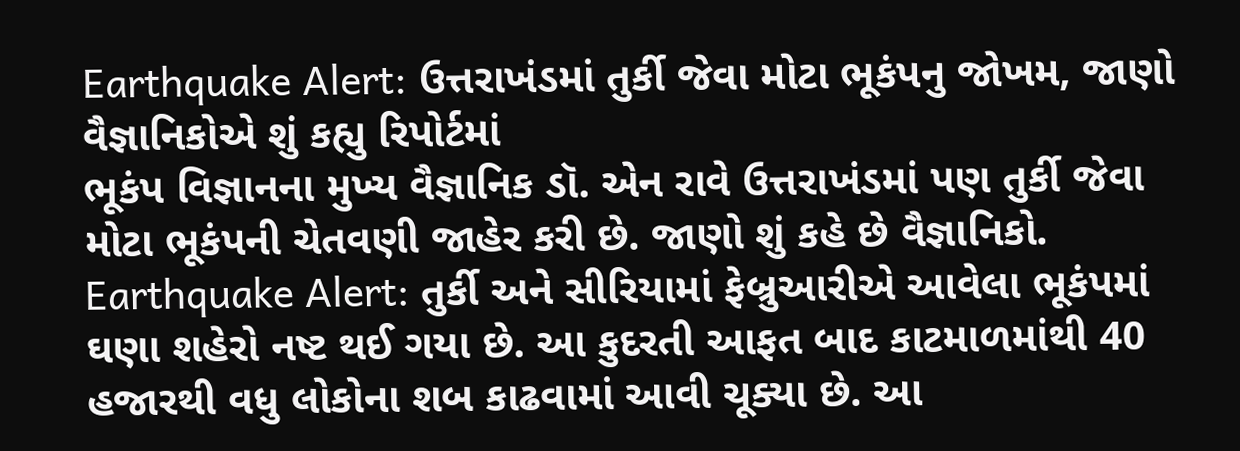Earthquake Alert: ઉત્તરાખંડમાં તુર્કી જેવા મોટા ભૂકંપનુ જોખમ, જાણો વૈજ્ઞાનિકોએ શું કહ્યુ રિપોર્ટમાં
ભૂકંપ વિજ્ઞાનના મુખ્ય વૈજ્ઞાનિક ડૉ. એન રાવે ઉત્તરાખંડમાં પણ તુર્કી જેવા મોટા ભૂકંપની ચેતવણી જાહેર કરી છે. જાણો શું કહે છે વૈજ્ઞાનિકો.
Earthquake Alert: તુર્કી અને સીરિયામાં ફેબ્રુઆરીએ આવેલા ભૂકંપમાં ઘણા શહેરો નષ્ટ થઈ ગયા છે. આ કુદરતી આફત બાદ કાટમાળમાંથી 40 હજારથી વધુ લોકોના શબ કાઢવામાં આવી ચૂક્યા છે. આ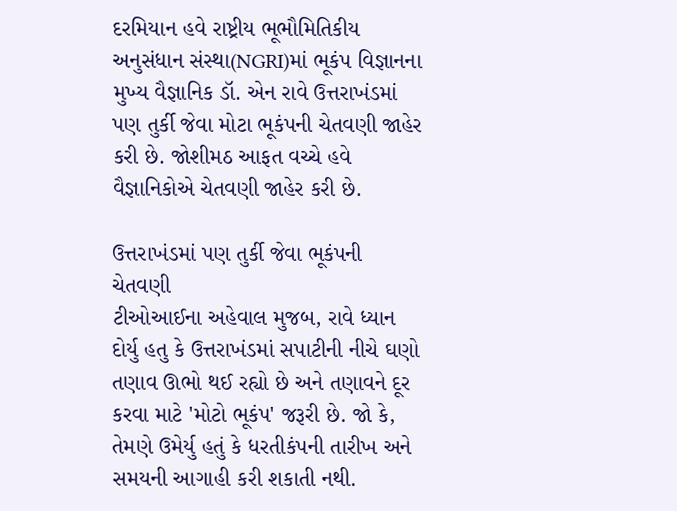દરમિયાન હવે રાષ્ટ્રીય ભૂભૌમિતિકીય અનુસંધાન સંસ્થા(NGRI)માં ભૂકંપ વિજ્ઞાનના મુખ્ય વૈજ્ઞાનિક ડૉ. એન રાવે ઉત્તરાખંડમાં પણ તુર્કી જેવા મોટા ભૂકંપની ચેતવણી જાહેર કરી છે. જોશીમઠ આફત વચ્ચે હવે વૈજ્ઞાનિકોએ ચેતવણી જાહેર કરી છે.

ઉત્તરાખંડમાં પણ તુર્કી જેવા ભૂકંપની ચેતવણી
ટીઓઆઈના અહેવાલ મુજબ, રાવે ધ્યાન દોર્યુ હતુ કે ઉત્તરાખંડમાં સપાટીની નીચે ઘણો તણાવ ઊભો થઈ રહ્યો છે અને તણાવને દૂર કરવા માટે 'મોટો ભૂકંપ' જરૂરી છે. જો કે, તેમણે ઉમેર્યુ હતું કે ધરતીકંપની તારીખ અને સમયની આગાહી કરી શકાતી નથી.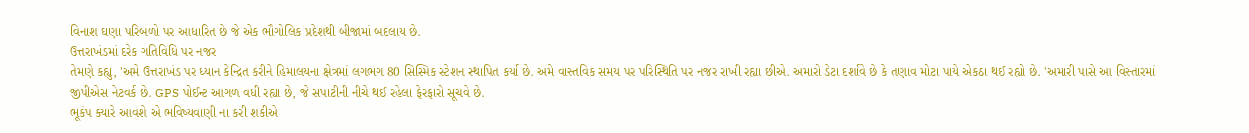વિનાશ ઘણા પરિબળો પર આધારિત છે જે એક ભૌગોલિક પ્રદેશથી બીજામાં બદલાય છે.
ઉત્તરાખંડમાં દરેક ગતિવિધિ પર નજર
તેમણે કહ્યુ, 'અમે ઉત્તરાખંડ પર ધ્યાન કેન્દ્રિત કરીને હિમાલયના ક્ષેત્રમાં લગભગ 80 સિસ્મિક સ્ટેશન સ્થાપિત કર્યા છે. અમે વાસ્તવિક સમય પર પરિસ્થિતિ પર નજર રાખી રહ્યા છીએ. અમારો ડેટા દર્શાવે છે કે તણાવ મોટા પાયે એકઠા થઈ રહ્યો છે. 'અમારી પાસે આ વિસ્તારમાં જીપીએસ નેટવર્ક છે. GPS પોઈન્ટ આગળ વધી રહ્યા છે, જે સપાટીની નીચે થઈ રહેલા ફેરફારો સૂચવે છે.
ભૂકંપ ક્યારે આવશે એ ભવિષ્યવાણી ના કરી શકીએ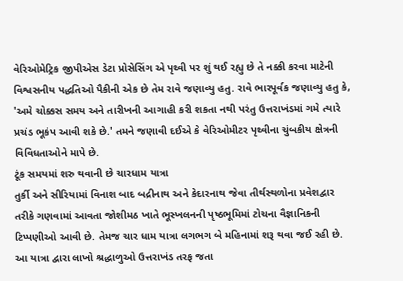વેરિઓમેટ્રિક જીપીએસ ડેટા પ્રોસેસિંગ એ પૃથ્વી પર શું થઈ રહ્યુ છે તે નક્કી કરવા માટેની વિશ્વસનીય પદ્ધતિઓ પૈકીની એક છે તેમ રાવે જણાવ્યુ હતુ. રાવે ભારપૂર્વક જણાવ્યુ હતુ કે, 'અમે ચોક્કસ સમય અને તારીખની આગાહી કરી શકતા નથી પરંતુ ઉત્તરાખંડમાં ગમે ત્યારે પ્રચંડ ભૂકંપ આવી શકે છે.' તમને જણાવી દઈએ કે વેરિઓમીટર પૃથ્વીના ચુંબકીય ક્ષેત્રની વિવિધતાઓને માપે છે.
ટૂંક સમયમાં શરુ થવાની છે ચારધામ યાત્રા
તુર્કી અને સીરિયામાં વિનાશ બાદ બદ્રીનાથ અને કેદારનાથ જેવા તીર્થસ્થળોના પ્રવેશદ્વાર તરીકે ગણવામાં આવતા જોશીમઠ ખાતે ભૂસ્ખલનની પૃષ્ઠભૂમિમાં ટોચના વૈજ્ઞાનિકની ટિપ્પણીઓ આવી છે. તેમજ ચાર ધામ યાત્રા લગભગ બે મહિનામાં શરૂ થવા જઈ રહી છે. આ યાત્રા દ્વારા લાખો શ્રદ્ધાળુઓ ઉત્તરાખંડ તરફ જતા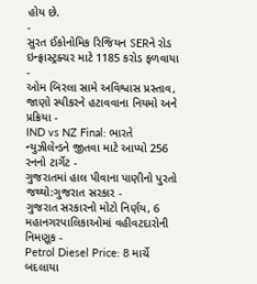હોય છે.
-
સુરત ઈકોનોમિક રિજિયન SERને રોડ ઇન્ફ્રાસ્ટ્રક્ચર માટે 1185 કરોડ ફળવાયા -
ઓમ બિરલા સામે અવિશ્વાસ પ્રસ્તાવ, જાણો સ્પીકરને હટાવવાના નિયમો અને પ્રક્રિયા -
IND vs NZ Final: ભારતે ન્યુઝીલેન્ડને જીતવા માટે આપ્યો 256 રનનો ટાર્ગેટ -
ગુજરાતમાં હાલ પીવાના પાણીનો પુરતો જથ્થો:ગુજરાત સરકાર -
ગુજરાત સરકારનો મોટો નિર્ણય, 6 મહાનગરપાલિકાઓમાં વહીવટદારોની નિમણૂક -
Petrol Diesel Price: 8 માર્ચે બદલાયા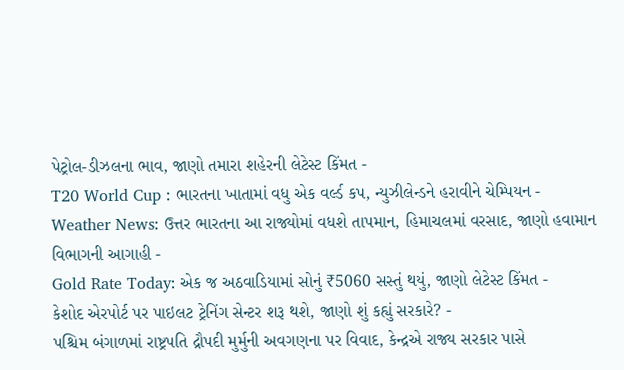પેટ્રોલ-ડીઝલના ભાવ, જાણો તમારા શહેરની લેટેસ્ટ કિંમત -
T20 World Cup : ભારતના ખાતામાં વધુ એક વર્લ્ડ કપ, ન્યુઝીલેન્ડને હરાવીને ચેમ્પિયન -
Weather News: ઉત્તર ભારતના આ રાજ્યોમાં વધશે તાપમાન, હિમાચલમાં વરસાદ, જાણો હવામાન વિભાગની આગાહી -
Gold Rate Today: એક જ અઠવાડિયામાં સોનું ₹5060 સસ્તું થયું, જાણો લેટેસ્ટ કિંમત -
કેશોદ એરપોર્ટ પર પાઇલટ ટ્રેનિંગ સેન્ટર શરૂ થશે, જાણો શું કહ્યું સરકારે? -
પશ્ચિમ બંગાળમાં રાષ્ટ્રપતિ દ્રૌપદી મુર્મુની અવગણના પર વિવાદ, કેન્દ્રએ રાજ્ય સરકાર પાસે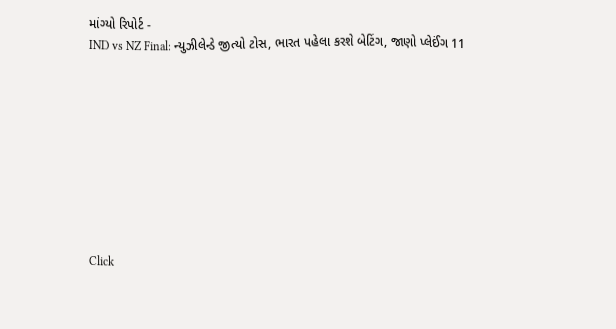માંગ્યો રિપોર્ટ -
IND vs NZ Final: ન્યુઝીલેન્ડે જીત્યો ટોસ, ભારત પહેલા કરશે બેટિંગ, જાણો પ્લેઈંગ 11









Click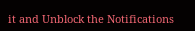it and Unblock the Notifications